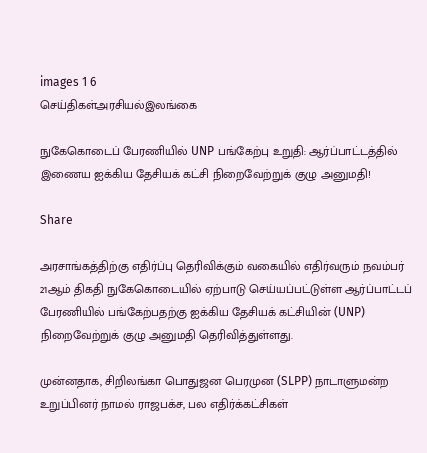images 1 6
செய்திகள்அரசியல்இலங்கை

நுகேகொடைப் பேரணியில் UNP பங்கேற்பு உறுதி: ஆர்ப்பாட்டத்தில் இணைய ஐக்கிய தேசியக் கட்சி நிறைவேற்றுக் குழு அனுமதி!

Share

அரசாங்கத்திற்கு எதிர்ப்பு தெரிவிக்கும் வகையில் எதிர்வரும் நவம்பர் 21ஆம் திகதி நுகேகொடையில் ஏற்பாடு செய்யப்பட்டுள்ள ஆர்ப்பாட்டப் பேரணியில் பங்கேற்பதற்கு ஐக்கிய தேசியக் கட்சியின் (UNP) நிறைவேற்றுக் குழு அனுமதி தெரிவித்துள்ளது.

முன்னதாக, சிறிலங்கா பொதுஜன பெரமுன (SLPP) நாடாளுமன்ற உறுப்பினர் நாமல் ராஜபக்ச, பல எதிர்க்கட்சிகள்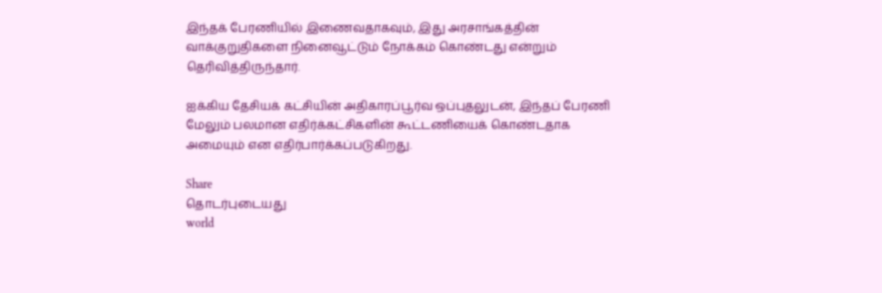இந்தக் பேரணியில் இணைவதாகவும், இது அரசாங்கத்தின் வாக்குறுதிகளை நினைவூட்டும் நோக்கம் கொண்டது என்றும் தெரிவித்திருந்தார்.

ஐக்கிய தேசியக் கட்சியின் அதிகாரப்பூர்வ ஒப்புதலுடன், இந்தப் பேரணி மேலும் பலமான எதிர்க்கட்சிகளின் கூட்டணியைக் கொண்டதாக அமையும் என எதிர்பார்க்கப்படுகிறது.

Share
தொடர்புடையது
world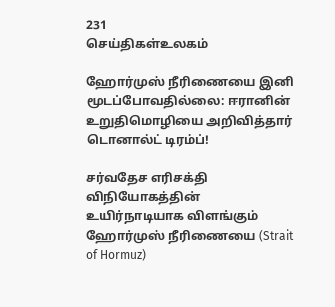231
செய்திகள்உலகம்

ஹோர்முஸ் நீரிணையை இனி மூடப்போவதில்லை: ஈரானின் உறுதிமொழியை அறிவித்தார் டொனால்ட் டிரம்ப்!

சர்வதேச எரிசக்தி விநியோகத்தின் உயிர்நாடியாக விளங்கும் ஹோர்முஸ் நீரிணையை (Strait of Hormuz)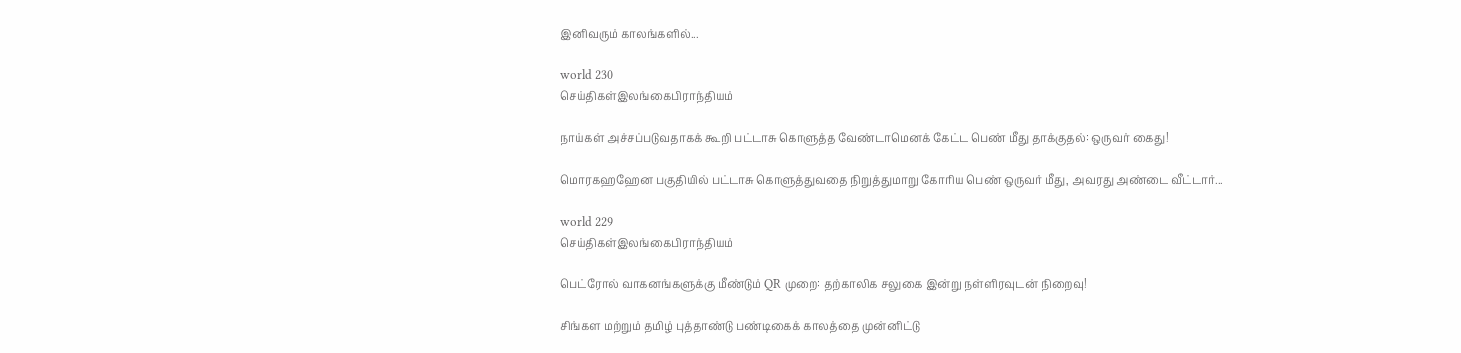இனிவரும் காலங்களில்...

world 230
செய்திகள்இலங்கைபிராந்தியம்

நாய்கள் அச்சப்படுவதாகக் கூறி பட்டாசு கொளுத்த வேண்டாமெனக் கேட்ட பெண் மீது தாக்குதல்: ஒருவர் கைது!

மொரகஹஹேன பகுதியில் பட்டாசு கொளுத்துவதை நிறுத்துமாறு கோரிய பெண் ஒருவர் மீது, அவரது அண்டை வீட்டார்...

world 229
செய்திகள்இலங்கைபிராந்தியம்

பெட்ரோல் வாகனங்களுக்கு மீண்டும் QR முறை: தற்காலிக சலுகை இன்று நள்ளிரவுடன் நிறைவு!

சிங்கள மற்றும் தமிழ் புத்தாண்டு பண்டிகைக் காலத்தை முன்னிட்டு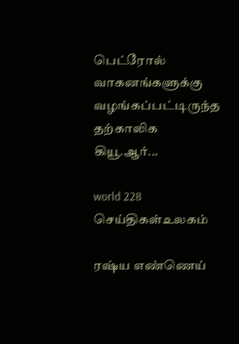பெட்ரோல் வாகனங்களுக்கு வழங்கப்பட்டிருந்த தற்காலிக கியூ.ஆர்...

world 228
செய்திகள்உலகம்

ரஷ்ய எண்ணெய்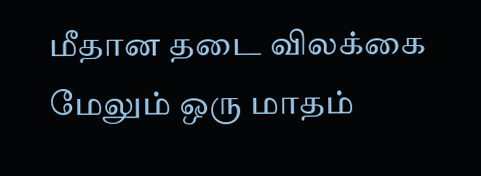மீதான தடை விலக்கை மேலும் ஒரு மாதம்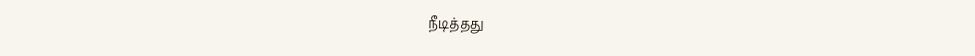நீடித்தது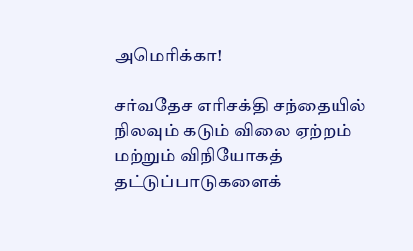அமெரிக்கா!

சர்வதேச எரிசக்தி சந்தையில் நிலவும் கடும் விலை ஏற்றம் மற்றும் விநியோகத் தட்டுப்பாடுகளைக்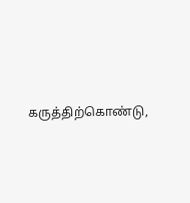கருத்திற்கொண்டு,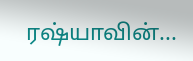ரஷ்யாவின்...